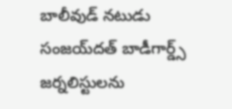బాలీవుడ్ నటుడు సంజయ్‌దత్ బాడీగార్డ్స్ జర్నలిస్టులను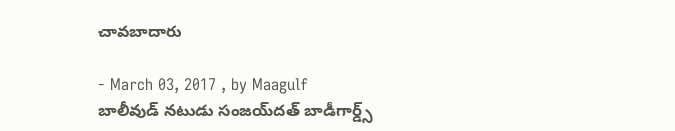చావబాదారు

- March 03, 2017 , by Maagulf
బాలీవుడ్ నటుడు సంజయ్‌దత్ బాడీగార్డ్స్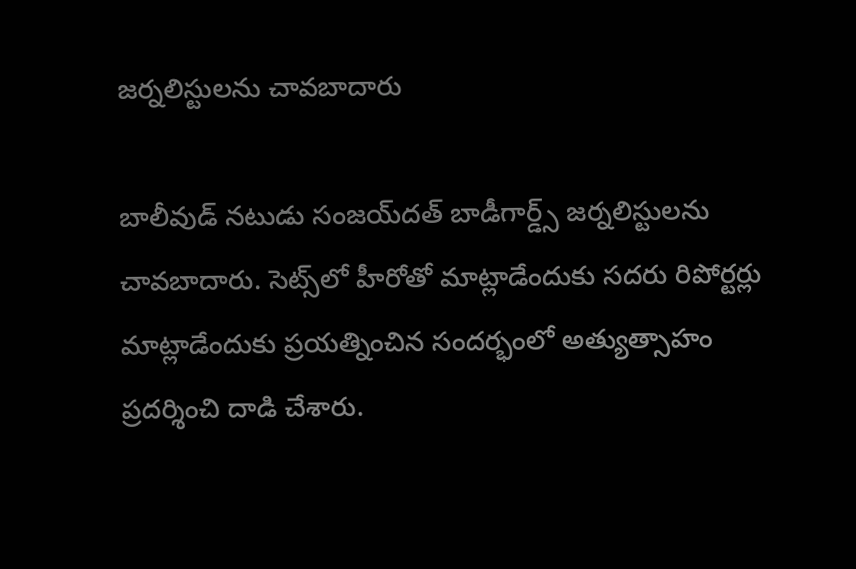జర్నలిస్టులను చావబాదారు

బాలీవుడ్ నటుడు సంజయ్‌దత్ బాడీగార్డ్స్ జర్నలిస్టులను చావబాదారు. సెట్స్‌లో హీరోతో మాట్లాడేందుకు సదరు రిపోర్టర్లు
మాట్లాడేందుకు ప్రయత్నించిన సందర్భంలో అత్యుత్సాహం ప్రదర్శించి దాడి చేశారు.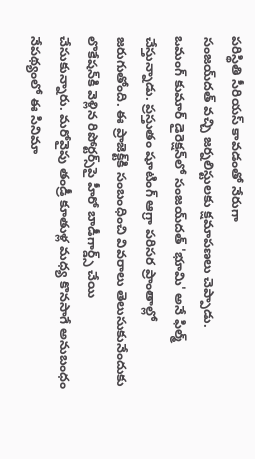పరిస్థితి సీరియస్ కావడంతో నేరుగా
సంజయ్‌దత్ వచ్చి జర్నలిస్టులకు క్షమాపణలు చెప్పాడు.
ఒమంగ్ కుమార్ డైరెక్షన్‌లో సంజయ్‌దత్ 'భూమి' అనే ఫిల్మ్ చేస్తున్నాడు. ప్రస్తుతం షూటింగ్ ఆగ్రా పరిసర ప్రాంతాల్లో
జరుగుతోంది. ఈ ప్రాజెక్ట్‌కి సంబంధించి వివరాలు తెలుసుకునేందుకు లొకేషన్‌కి వెళ్లిన రిపోర్టర్స్‌పై హీరో బాడీగార్డ్స్ చేయి
చేసుకున్నారు. మరోవైపు తండ్రీ కూతుళ్ల మధ్య కొనసాగే అనుబంధం నేపథ్యంలో ఈ సినిమా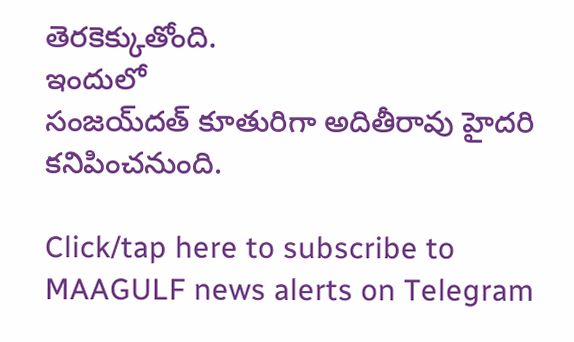తెరకెక్కుతోంది.
ఇందులో
సంజయ్‌దత్ కూతురిగా అదితీరావు హైదరి కనిపించనుంది.

Click/tap here to subscribe to MAAGULF news alerts on Telegram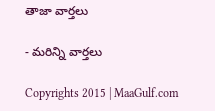తాజా వార్తలు

- మరిన్ని వార్తలు

Copyrights 2015 | MaaGulf.com